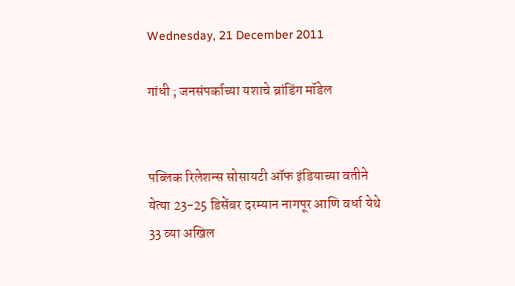Wednesday, 21 December 2011

गांधी ; जनसंपर्काच्‍या यशाचे ब्रांडिंग मॉडेल


पब्लिक रिलेशन्‍स सोसायटी ऑफ इंडियाच्‍या वतीने येत्‍या 23-25 डिसेंबर दरम्‍यान नागपूर आणि वर्धा येथे 33 व्‍या अखिल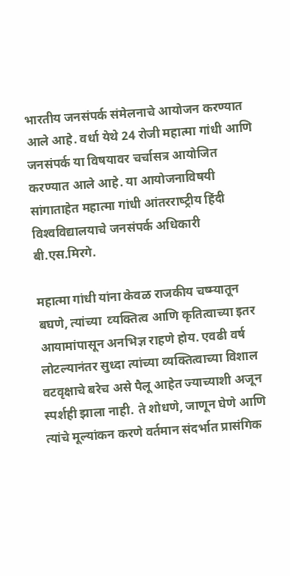भारतीय जनसंपर्क संमेलनाचे आयोजन करण्‍यात आले आहे. वर्धा येथे 24 रोजी महात्‍मा गांधी आणि जनसंपर्क या विषयावर चर्चासत्र आयोजित करण्‍यात आले आहे. या आयोजनाविषयी सांगाताहेत महात्‍मा गांधी आंतरराष्‍ट्रीय हिंदी विश्‍वविद्यालयाचे जनसंपर्क अधिकारी बी.एस.मिरगे.

महात्‍मा गांधी यांना केवळ राजकीय चष्‍म्‍यातून बघणे, त्‍यांच्‍या  व्‍यक्तित्‍व आणि कृतित्‍वाच्‍या इतर आयामांपासून अनभिज्ञ राहणे होय. एवढी वर्ष लोटल्‍यानंतर सुध्‍दा त्‍यांच्‍या व्‍यक्तित्‍वाच्‍या विशाल वटवृक्षाचे बरेच असे पैलू आहेत ज्‍याच्‍याशी अजून स्‍पर्शही झाला नाही. ते शोधणे, जाणून घेणे आणि त्‍यांचे मूल्‍यांकन करणे वर्तमान संदर्भात प्रासंगिक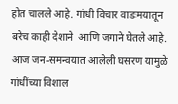होत चालले आहे. गांधी विचार वाडःमयातून बरेच काही देशाने  आणि जगाने घेतले आहे.
आज जन-समन्‍वयात आलेली घसरण यामुळे गांधींच्‍या विशाल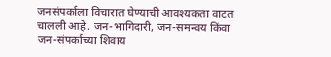जनसंपर्काला विचारात घेण्‍याची आवश्‍यकता वाटत चालली आहे. जन-भागिदारी, जन-समन्‍वय किंवा जन-संपर्काच्‍या शिवाय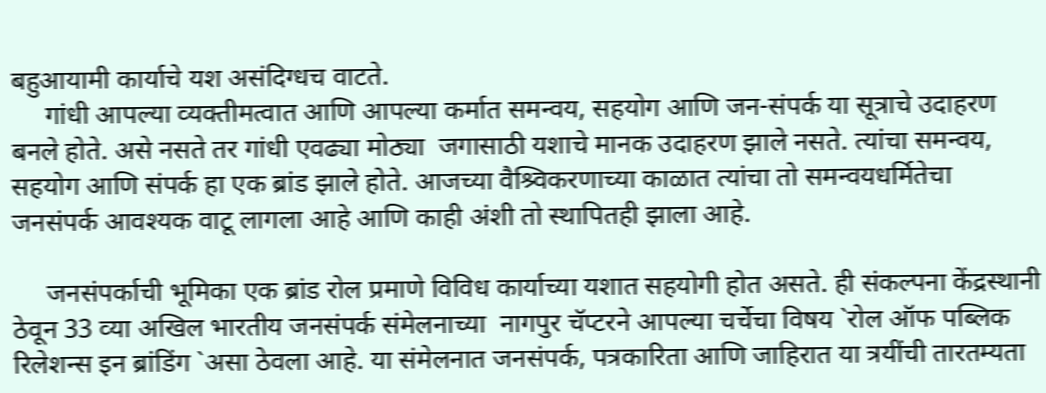बहुआयामी कार्याचे यश असंदिग्‍धच वाटते.
     गांधी आपल्‍या व्‍यक्‍तीमत्‍वात आणि आपल्‍या कर्मात समन्‍वय, सहयोग आणि जन-संपर्क या सूत्राचे उदाहरण बनले होते. असे नसते तर गांधी एवढ्या मोठ्या  जगासाठी यशाचे मानक उदाहरण झाले नसते. त्‍यांचा समन्‍वय, सहयोग आणि संपर्क हा एक ब्रांड झाले होते. आजच्‍या वैश्र्विकरणाच्‍या काळात त्‍यांचा तो समन्‍वयधर्मितेचा जनसंपर्क आवश्‍यक वाटू लागला आहे आणि काही अंशी तो स्‍थापितही झाला आहे.

     जनसंपर्काची भूमिका एक ब्रांड रोल प्रमाणे विविध कार्याच्‍या यशात सहयोगी होत असते. ही संकल्‍पना केंद्रस्‍थानी ठेवून 33 व्‍या अखिल भारतीय जनसंपर्क संमेलनाच्‍या  नागपुर चॅप्‍टरने आपल्‍या चर्चेचा विषय `रोल ऑफ पब्लिक रिलेशन्‍स इन ब्रांडिंग `असा ठेवला आहे. या संमेलनात जनसंपर्क, पत्रकारिता आणि जाहिरात या त्रयींची तारतम्‍यता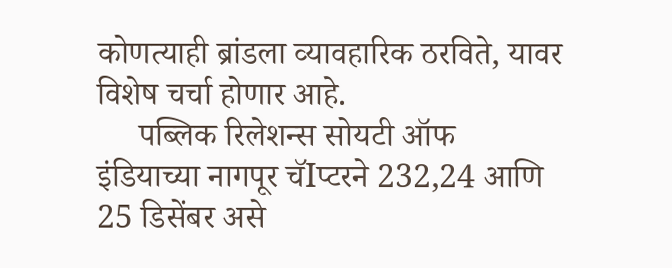कोणत्‍याही ब्रांडला व्‍यावहारिक ठरविते, यावर विशेष चर्चा होणार आहे.
     पब्लिक रिलेशन्‍स सोयटी ऑफ इंडियाच्‍या नागपूर चॅIप्‍टरने 232,24 आणि 25 डिसेंबर असे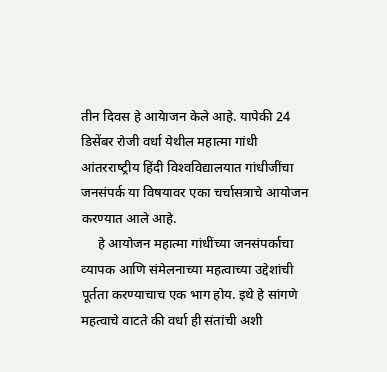तीन दिवस हे आयेाजन केले आहे. यापेकी 24 डिसेंबर रोजी वर्धा येथील महात्‍मा गांधी आंतरराष्‍ट्रीय हिंदी विश्‍वविद्यालयात गांधीजींचा जनसंपर्क या विषयावर एका चर्चासत्राचे आयोजन करण्‍यात आले आहे.
     हे आयोजन महात्‍मा गांधींच्‍या जनसंपर्काचा व्‍यापक आणि संमेलनाच्‍या महत्‍वाच्‍या उद्देशांची पूर्तता करण्‍याचाच एक भाग होय. इथे हे सांगणे महत्‍वाचे वाटते की वर्धा ही संतांची अशी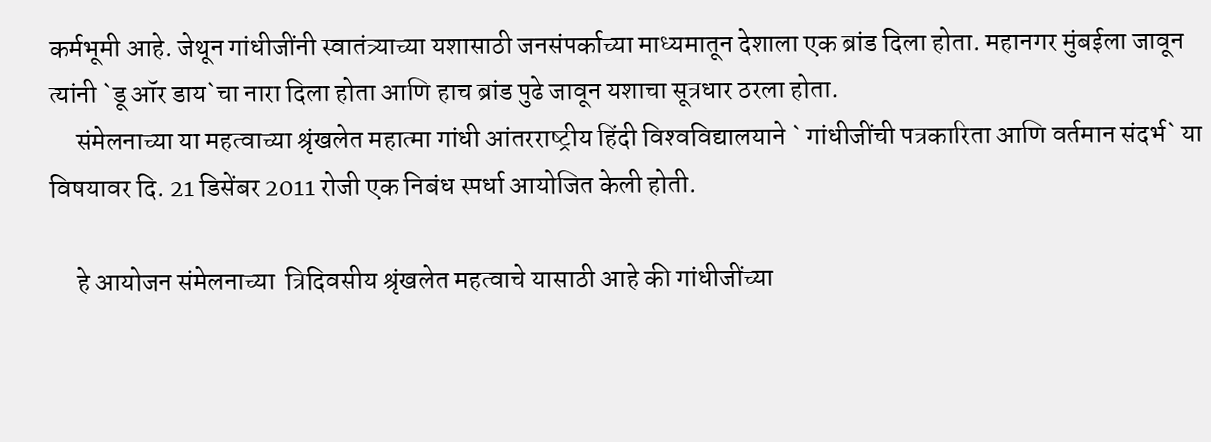कर्मभूमी आहे. जेथून गांधीजींनी स्‍वातंत्र्याच्‍या यशासाठी जनसंपर्काच्‍या माध्‍यमातून देशाला एक ब्रांड दिला होता. महानगर मुंबईला जावून त्‍यांनी `डू ऑर डाय`चा नारा दिला होता आणि हाच ब्रांड पुढे जावून यशाचा सूत्रधार ठरला होता.
     संमेलनाच्‍या या महत्‍वाच्‍या श्रृंखलेत महात्‍मा गांधी आंतरराष्‍ट्रीय हिंदी विश्‍वविद्यालयाने ` गांधीजींची पत्रकारिता आणि वर्तमान संदर्भ` या विषयावर दि. 21 डिसेंबर 2011 रोजी एक निबंध स्‍पर्धा आयोजित केली होती.

     हे आयोजन संमेलनाच्‍या  त्रिदिवसीय श्रृंखलेत महत्‍वाचे यासाठी आहे की गांधीजींच्‍या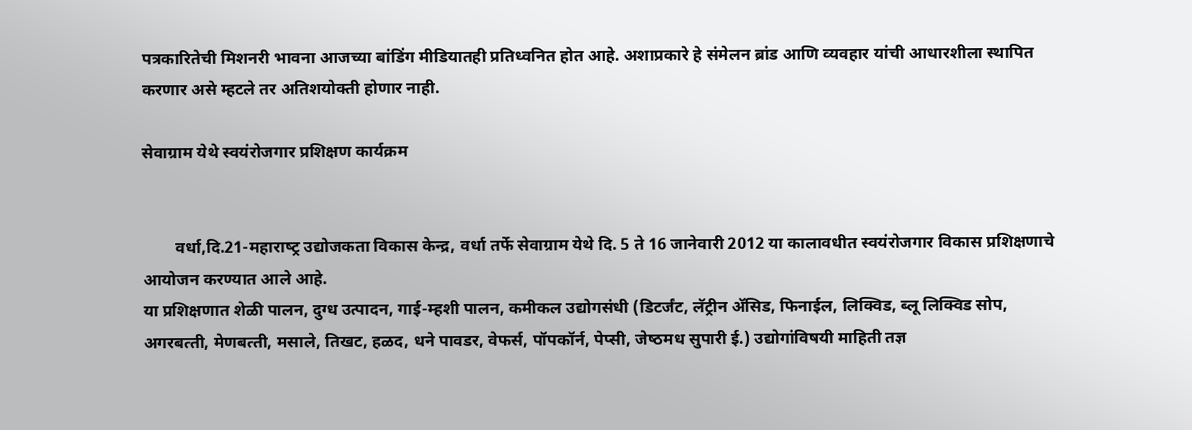पत्रकारितेची मिशनरी भावना आजच्‍या बांडिंग मीडियातही प्रतिध्‍वनित होत आहे. अशाप्रकारे हे संमेलन ब्रांड आणि व्‍यवहार यांची आधारशीला स्‍थापित करणार असे म्‍हटले तर अतिशयोक्‍ती होणार नाही.

सेवाग्राम येथे स्‍वयंरोजगार प्रशिक्षण कार्यक्रम


        वर्धा,दि.21-महाराष्‍ट्र उद्योजकता विकास केन्‍द्र, वर्धा तर्फे सेवाग्राम येथे दि. 5 ते 16 जानेवारी 2012 या कालावधीत स्‍वयंरोजगार विकास प्रशिक्षणाचे आयोजन करण्‍यात आले आहे.
या प्रशिक्षणात शेळी पालन, दुग्‍ध उत्‍पादन, गाई-म्‍हशी पालन, कमीकल उद्योगसंधी (डिटर्जंट, लॅट्रीन ॲसिड, फिनाईल, लिक्विड, ब्‍लू लिक्विड सोप, अगरबत्‍ती, मेणबत्‍ती, मसाले, तिखट, हळद, धने पावडर, वेफर्स, पॉपकॉर्न, पेप्‍सी, जेष्‍ठमध सुपारी ई.) उद्योगांविषयी माहिती तज्ञ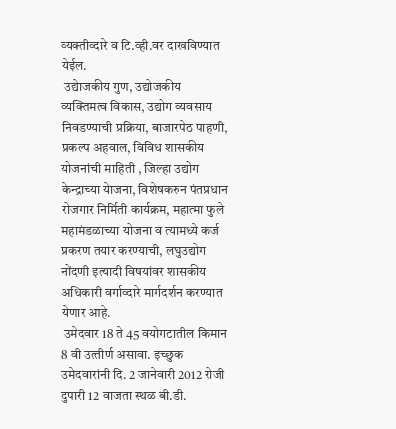व्‍यक्‍तीव्‍दारे व टि.व्‍ही.वर दाखविण्‍यात येईल.
 उद्येाजकीय गुण, उद्योजकीय व्‍यक्तिमत्‍व विकास, उद्योग व्‍यवसाय निवडण्‍याची प्रक्रिया, बाजारपेठ पाहणी, प्रकल्‍प अहवाल, विविध शासकीय योजनांची माहिती , जिल्‍हा उद्योग केन्‍द्राच्‍या येाजना, विशेषकरुन पंतप्रधान रोजगार निर्मिती कार्यक्रम, महात्‍मा फुले महामंडळाच्‍या योजना व त्‍यामध्‍ये कर्ज प्रकरण तयार करण्‍याची, लघुउद्योग नोंदणी इत्‍यादी विषयांवर शासकीय अधिकारी वर्गाव्‍दारे मार्गदर्शन करण्‍यात येणार आहे.
 उमेदवार 18 ते 45 वयोगटातील किमान 8 वी उत्‍तीर्ण असावा. इच्‍छुक उमेदवारांनी दि. 2 जानेवारी 2012 रोजी दुपारी 12 वाजता स्‍थळ बी.डी.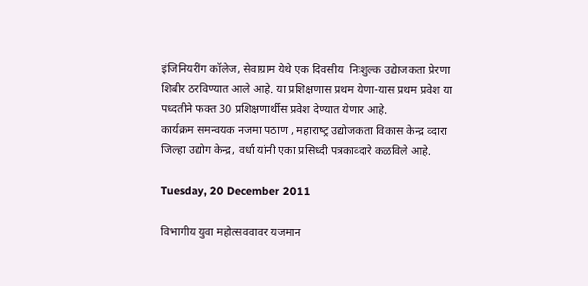इंजिनियरींग कॉलेज, सेवाग्राम येथे एक दिवसीय  निःशुल्‍क उद्येाजकता प्रेरणा शिबीर ठरविण्‍यात आले आहे. या प्रशिक्षणास प्रथम येणा-यास प्रथम प्रवेश या पध्‍दतीने फक्‍त 30 प्रशिक्षणार्थीस प्रवेश देण्‍यात येणार आहे.
कार्यक्रम समन्‍वयक नजमा पठाण , महाराष्‍ट्र उद्योजकता विकास केन्‍द्र व्‍दारा जिल्‍हा उद्योग केन्‍द्र, वर्धा यांनी एका प्रसिध्‍दी पत्रकाव्‍दारे कळविले आहे.

Tuesday, 20 December 2011

विभागीय युवा महोत्सववावर यजमान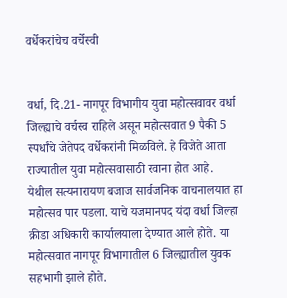वर्धेकरांचेच वर्चेस्वी


वर्धा, दि.21- नागपूर विभागीय युवा महोत्‍सवावर वर्धा जिल्‍ह्याचे वर्चस्‍व राहिले असून महोत्‍सवात 9 पैकी 5 स्‍पर्धांचे जेतेपद वर्धेकरांनी मिळविले. हे विजेते आता राज्‍यातील युवा महोत्‍सवासाठी रवाना होत आहे.
येथील सत्‍यनारायण बजाज सार्वजनिक वाचनालयात हा महोत्‍सव पार पडला. याचे यजमानपद यंदा वर्धा जिल्‍हा क्रीडा अधिकारी कार्यालयाला देण्‍यात आले होते. या महोत्‍सवात नागपूर विभागातील 6 जिल्‍ह्यातील युवक सहभागी झाले होते.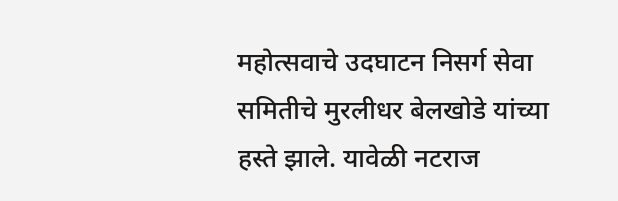महोत्‍सवाचे उदघाटन निसर्ग सेवा समितीचे मुरलीधर बेलखोडे यांच्‍या हस्‍ते झाले. यावेळी नटराज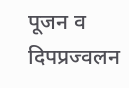पूजन व दिपप्रज्‍वलन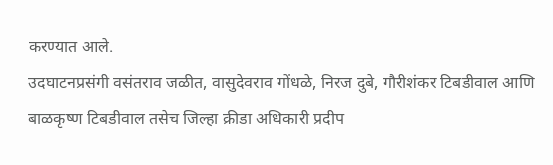करण्‍यात आले.
उदघाटनप्रसंगी वसंतराव जळीत, वासुदेवराव गोंधळे, निरज दुबे, गौरीशंकर टिबडीवाल आणि बाळकृष्‍ण टिबडीवाल तसेच जिल्‍हा क्रीडा अधिकारी प्रदीप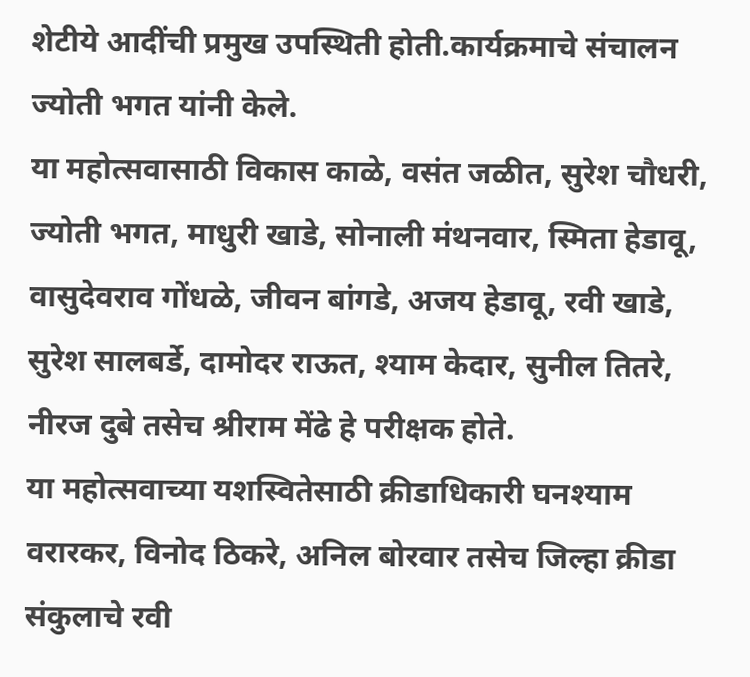शेटीये आदींची प्रमुख उपस्थिती होती.कार्यक्रमाचे संचालन ज्‍योती भगत यांनी केले.
या महोत्‍सवासाठी विकास काळे, वसंत जळीत, सुरेश चौधरी, ज्‍योती भगत, माधुरी खाडे, सोनाली मंथनवार, स्मिता हेडावू, वासुदेवराव गोंधळे, जीवन बांगडे, अजय हेडावू, रवी खाडे, सुरेश सालबर्डे, दामोदर राऊत, श्‍याम केदार, सुनील तितरे, नीरज दुबे तसेच श्रीराम मेंढे हे परीक्षक होते.
या महोत्‍सवाच्‍या यशस्वितेसाठी क्रीडाधिकारी घनश्‍याम वरारकर, विनोद ठिकरे, अनिल बोरवार तसेच जिल्‍हा क्रीडा संकुलाचे रवी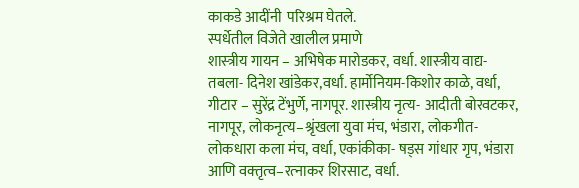काकडे आदींनी  परिश्रम घेतले.
स्‍पर्धेतील विजेते खालील प्रमाणे
शास्‍त्रीय गायन – अभिषेक मारोडकर, वर्धा. शास्‍त्रीय वाद्य- तबला- दिनेश खांडेकर,वर्धा. हार्मोनियम-किशोर काळे, वर्धा, गीटार – सुरेंद्र टेंभुर्णे, नागपूर. शास्‍त्रीय नृत्‍य- आदीती बोरवटकर, नागपूर, लोकनृत्‍य–श्रृंखला युवा मंच, भंडारा, लोकगीत- लोकधारा कला मंच, वर्धा, एकांकीका- षड्स गांधार गृप, भंडारा आणि वक्‍तृत्‍व–रत्‍नाकर शिरसाट, वर्धा.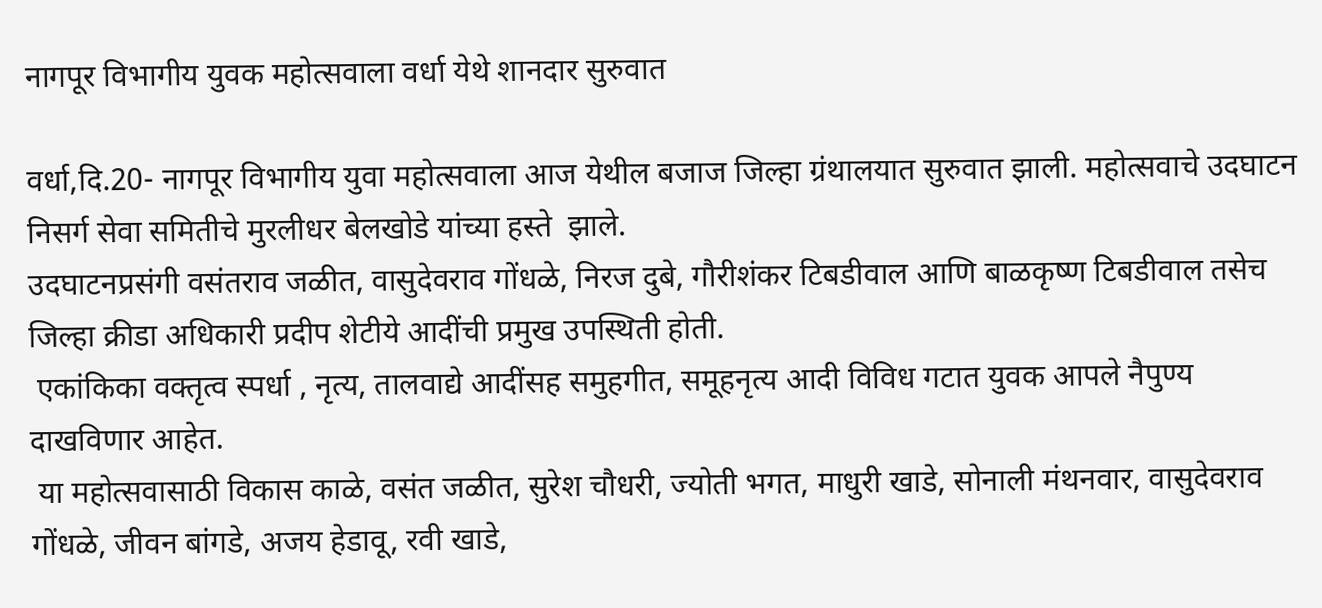नागपूर विभागीय युवक महोत्‍सवाला वर्धा येथे शानदार सुरुवात

वर्धा,दि.20- नागपूर विभागीय युवा महोत्‍सवाला आज येथील बजाज जिल्‍हा ग्रंथालयात सुरुवात झाली. महोत्‍सवाचे उदघाटन निसर्ग सेवा समितीचे मुरलीधर बेलखोडे यांच्‍या हस्‍ते  झाले.
उदघाटनप्रसंगी वसंतराव जळीत, वासुदेवराव गोंधळे, निरज दुबे, गौरीशंकर टिबडीवाल आणि बाळकृष्‍ण टिबडीवाल तसेच जिल्‍हा क्रीडा अधिकारी प्रदीप शेटीये आदींची प्रमुख उपस्थिती होती.
 एकांकिका वक्‍तृत्‍व स्‍पर्धा , नृत्‍य, तालवाद्ये आदींसह समुहगीत, समूहनृत्‍य आदी विविध गटात युवक आपले नैपुण्‍य दाखविणार आहेत.
 या महोत्‍सवासाठी विकास काळे, वसंत जळीत, सुरेश चौधरी, ज्‍योती भगत, माधुरी खाडे, सोनाली मंथनवार, वासुदेवराव गोंधळे, जीवन बांगडे, अजय हेडावू, रवी खाडे,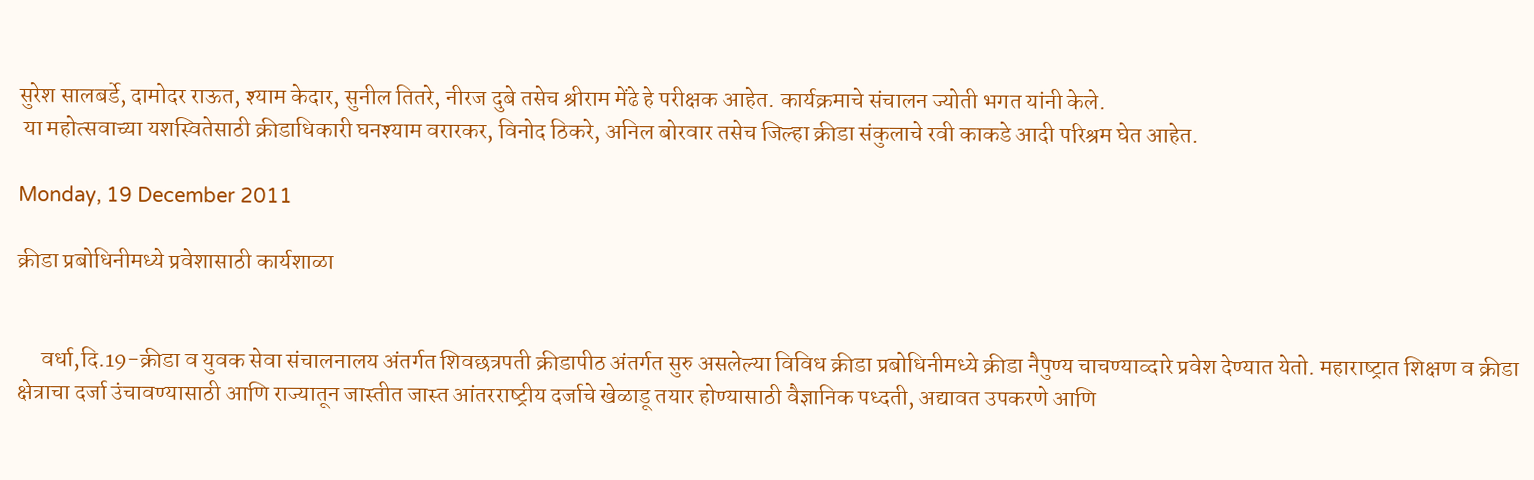सुरेश सालबर्डे, दामोदर राऊत, श्‍याम केदार, सुनील तितरे, नीरज दुबे तसेच श्रीराम मेंढे हे परीक्षक आहेत. कार्यक्रमाचे संचालन ज्योती भगत यांनी केले.
 या महोत्‍सवाच्‍या यशस्वितेसाठी क्रीडाधिकारी घनश्‍याम वरारकर, विनोद ठिकरे, अनिल बोरवार तसेच जिल्‍हा क्रीडा संकुलाचे रवी काकडे आदी परिश्रम घेत आहेत.

Monday, 19 December 2011

क्रीडा प्रबोधिनीमध्‍ये प्रवेशासाठी कार्यशाळा


     वर्धा,दि.19-क्रीडा व युवक सेवा संचालनालय अंतर्गत शिवछत्रपती क्रीडापीठ अंतर्गत सुरु असलेल्‍या विविध क्रीडा प्रबोधिनीमध्‍ये क्रीडा नैपुण्‍य चाचण्‍याव्‍दारे प्रवेश देण्‍यात येतो. महाराष्‍ट्रात शिक्षण व क्रीडा क्षेत्राचा दर्जा उंचावण्‍यासाठी आणि राज्‍यातून जास्‍तीत जास्‍त आंतरराष्‍ट्रीय दर्जाचे खेळाडू तयार होण्‍यासाठी वैज्ञानिक पध्‍दती, अद्यावत उपकरणे आणि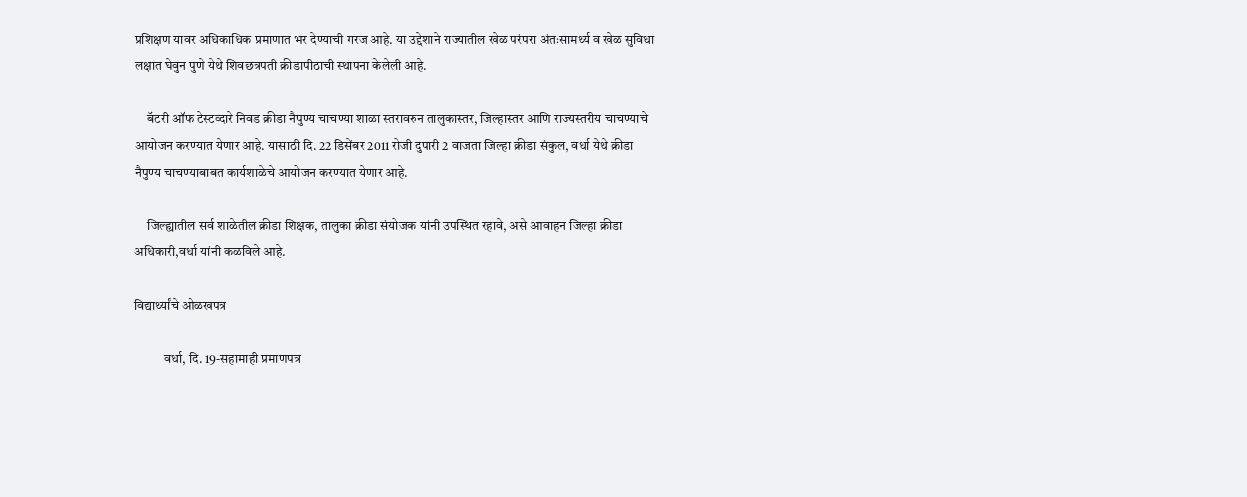प्रशिक्षण यावर अधिकाधिक प्रमाणात भर देण्‍याची गरज आहे. या उद्देशाने राज्‍यातील खेळ परंपरा अंतःसामर्थ्‍य व खेळ सुविधा लक्षात घेवुन पुणे येथे शिवछत्रपती क्रीडापीठाची स्‍थापना केलेली आहे.

     बॅटरी ऑफ टेस्‍टव्‍दारे निवड क्रीडा नैपुण्‍य चाचण्‍या शाळा स्‍तरावरुन तालुकास्‍तर, जिल्‍हास्‍तर आणि राज्‍यस्‍तरीय चाचण्‍याचे आयोजन करण्‍यात येणार आहे. यासाठी दि. 22 डिसेंबर 2011 रोजी दुपारी 2 वाजता जिल्‍हा क्रीडा संकुल, वर्धा येथे क्रीडा नैपुण्‍य चाचण्‍याबाबत कार्यशाळेचे आयोजन करण्‍यात येणार आहे.

     जिल्‍ह्यातील सर्व शाळेतील क्रीडा शिक्षक, तालुका क्रीडा संयोजक यांनी उपस्थित रहावे, असे आवाहन जिल्‍हा क्रीडा अधिकारी,वर्धा यांनी कळविले आहे.

विद्यार्थ्‍यांचे ओळखपत्र

           वर्धा, दि. 19-सहामाही प्रमाणपत्र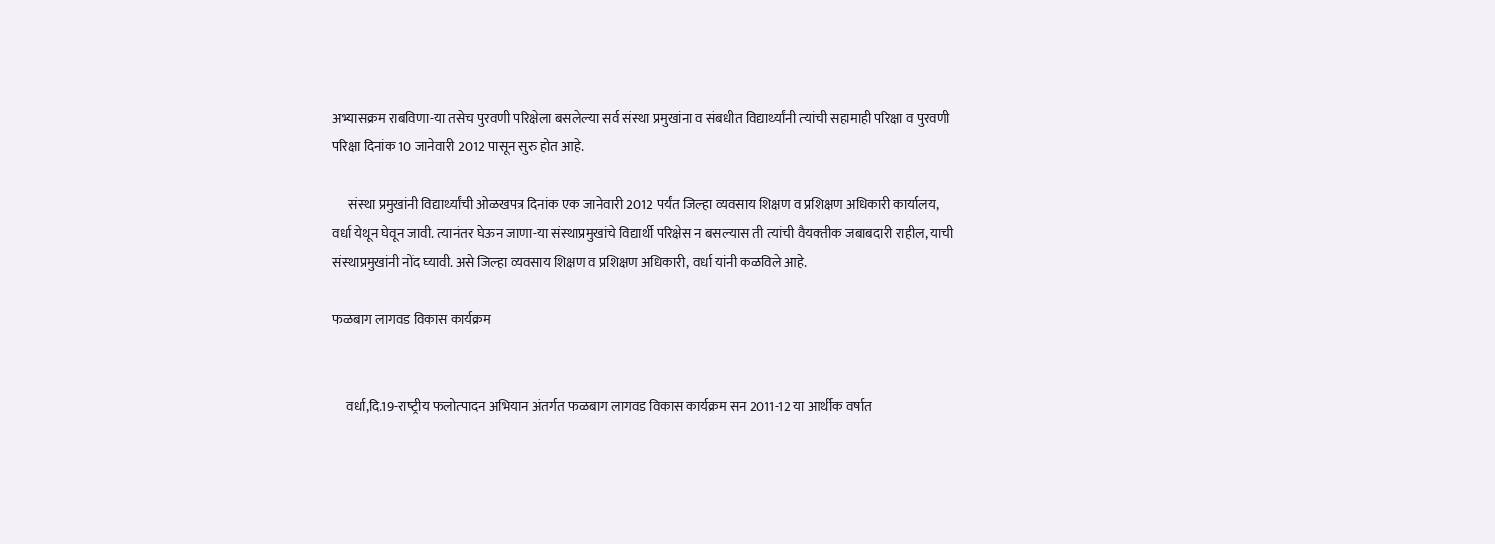अभ्‍यासक्रम राबविणा-या तसेच पुरवणी परिक्षेला बसलेल्‍या सर्व संस्‍था प्रमुखांना व संबधीत विद्यार्थ्‍यांनी त्‍यांची सहामाही परिक्षा व पुरवणी परिक्षा दिनांक 10 जानेवारी 2012 पासून सुरु होत आहे.

      संस्‍था प्रमुखांनी विद्यार्थ्‍यांची ओळखपत्र दिनांक एक जानेवारी 2012 पर्यंत जिल्‍हा व्‍यवसाय शिक्षण व प्रशिक्षण अधिकारी कार्यालय, वर्धा येथून घेवून जावी. त्‍यानंतर घेऊन जाणा-या संस्‍थाप्रमुखांचे विद्यार्थी परिक्षेस न बसल्‍यास ती त्‍यांची वैयक्‍तीक जबाबदारी राहील, याची संस्‍थाप्रमुखांनी नोंद घ्‍यावी. असे जिल्‍हा व्‍यवसाय शिक्षण व प्रशिक्षण अधिकारी, वर्धा यांनी कळविले आहे.

फळबाग लागवड विकास कार्यक्रम


     वर्धा,दि.19-राष्‍ट्रीय फलोत्‍पादन अभियान अंतर्गत फळबाग लागवड विकास कार्यक्रम सन 2011-12 या आर्थीक वर्षात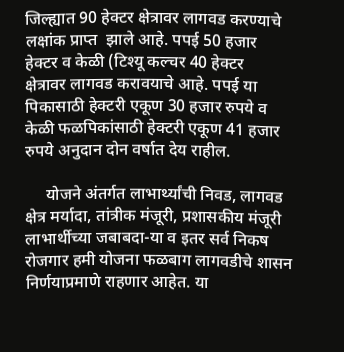जिल्‍ह्यात 90 हेक्‍टर क्षेत्रावर लागवड करण्‍याचे लक्षांक प्राप्‍त  झाले आहे. पपई 50 हजार हेक्‍टर व केळी (टिश्‍यू कल्‍चर 40 हेक्‍टर  क्षेत्रावर लागवड करावयाचे आहे. पपई या पिकासाठी हेक्‍टरी एकूण 30 हजार रुपये व केळी फळपिकांसाठी हेक्‍टरी एकूण 41 हजार रुपये अनुदान दोन वर्षात देय राहील.

     योजने अंतर्गत लाभार्थ्‍यांची निवड, लागवड क्षेत्र मर्यादा, तांत्रीक मंजूरी, प्रशासकीय मंजूरी लाभार्थीच्‍या जबाबदा-या व इतर सर्व निकष रोजगार हमी योजना फळबाग लागवडीचे शासन निर्णयाप्रमाणे राहणार आहेत. या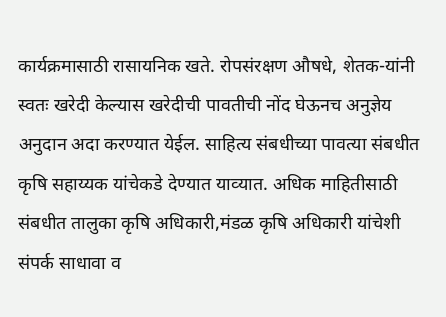कार्यक्रमासाठी रासायनिक खते. रोपसंरक्षण औषधे, शेतक-यांनी स्‍वतः खरेदी केल्‍यास खरेदीची पावतीची नोंद घेऊनच अनुज्ञेय अनुदान अदा करण्‍यात येईल. साहित्‍य संबधीच्‍या पावत्‍या संबधीत कृषि सहाय्यक यांचेकडे देण्‍यात याव्‍यात. अधिक माहितीसाठी संबधीत तालुका कृषि अधिकारी,मंडळ कृषि अधिकारी यांचेशी संपर्क साधावा व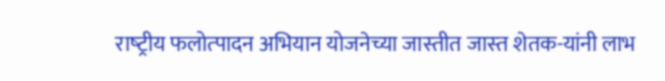राष्‍ट्रीय फलोत्‍पादन अभियान योजनेच्‍या जास्‍तीत जास्‍त शेतक-यांनी लाभ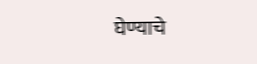घेण्‍याचे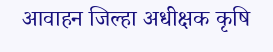आवाहन जिल्‍हा अधीक्षक कृषि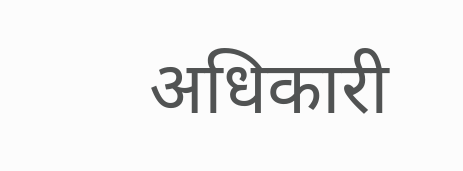अधिकारी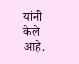यांनी केले आहे.